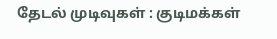தேடல் முடிவுகள் : குடிமக்கள்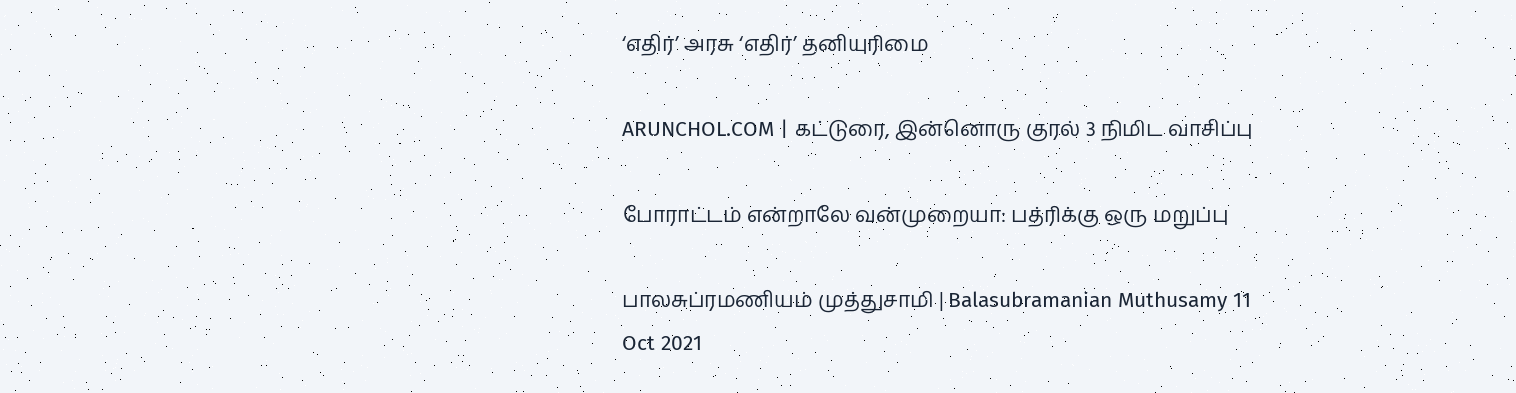‘எதிர்’ அரசு ‘எதிர்’ தனியுரிமை

ARUNCHOL.COM | கட்டுரை, இன்னொரு குரல் 3 நிமிட வாசிப்பு

போராட்டம் என்றாலே வன்முறையா: பத்ரிக்கு ஒரு மறுப்பு

பாலசுப்ரமணியம் முத்துசாமி | Balasubramanian Muthusamy 11 Oct 2021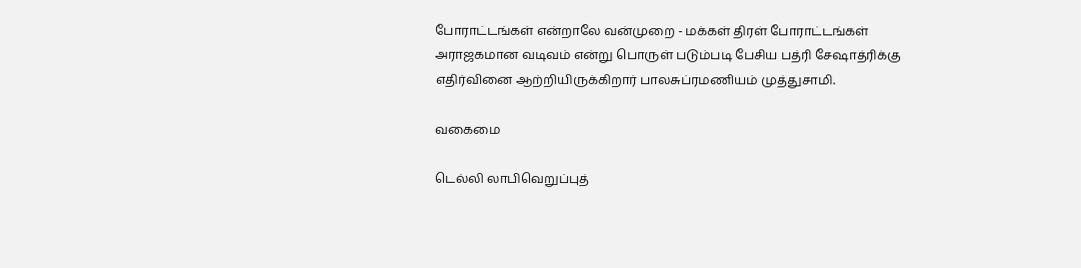போராட்டங்கள் என்றாலே வன்முறை - மக்கள் திரள் போராட்டங்கள் அராஜகமான வடிவம் என்று பொருள் படும்படி பேசிய பத்ரி சேஷாத்ரிக்கு எதிர்வினை ஆற்றியிருக்கிறார் பாலசுப்ரமணியம் முத்துசாமி.

வகைமை

டெல்லி லாபிவெறுப்புத்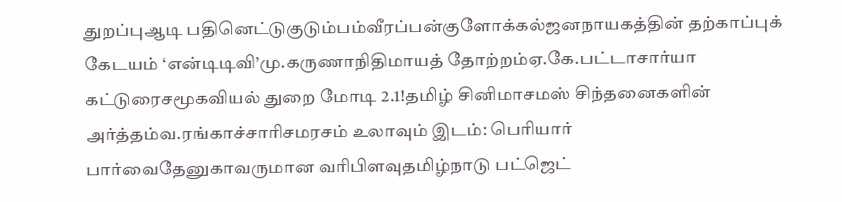துறப்புஆடி பதினெட்டுகுடும்பம்வீரப்பன்குளோக்கல்ஜனநாயகத்தின் தற்காப்புக் கேடயம் ‘என்டிடிவி’மு.கருணாநிதிமாயத் தோற்றம்ஏ.கே.பட்டாசார்யா கட்டுரைசமூகவியல் துறை மோடி 2.1!தமிழ் சினிமாசமஸ் சிந்தனைகளின் அர்த்தம்வ.ரங்காச்சாரிசமரசம் உலாவும் இடம்: பெரியார் பார்வைதேனுகாவருமான வரிபிளவுதமிழ்நாடு பட்ஜெட்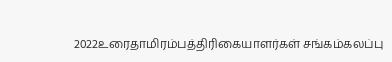2022உரைதாமிரம்பத்திரிகையாளர்கள் சங்கம்கலப்பு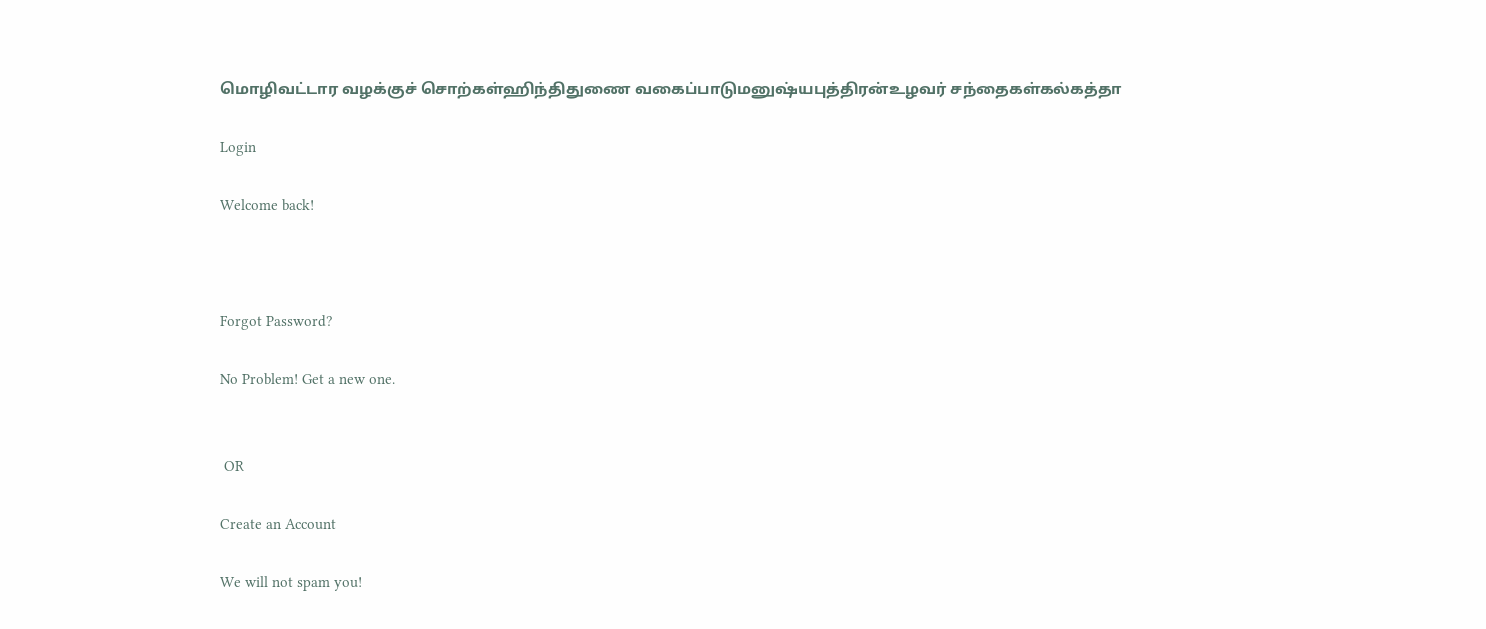மொழிவட்டார வழக்குச் சொற்கள்ஹிந்திதுணை வகைப்பாடுமனுஷ்யபுத்திரன்உழவர் சந்தைகள்கல்கத்தா

Login

Welcome back!



Forgot Password?

No Problem! Get a new one.


 OR

Create an Account

We will not spam you!